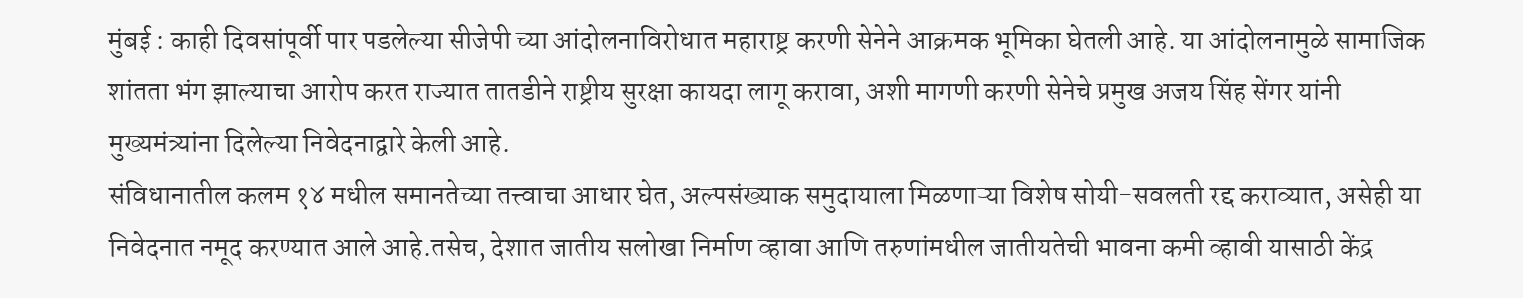मुंबई : काही दिवसांपूर्वी पार पडलेल्या सीजेपी च्या आंदोलनाविरोधात महाराष्ट्र करणी सेनेने आक्रमक भूमिका घेतली आहे. या आंदोलनामुळे सामाजिक शांतता भंग झाल्याचा आरोप करत राज्यात तातडीने राष्ट्रीय सुरक्षा कायदा लागू करावा, अशी मागणी करणी सेनेचे प्रमुख अजय सिंह सेंगर यांनी मुख्यमंत्र्यांना दिलेल्या निवेदनाद्वारे केली आहे.
संविधानातील कलम १४ मधील समानतेच्या तत्त्वाचा आधार घेत, अल्पसंख्याक समुदायाला मिळणाऱ्या विशेष सोयी-सवलती रद्द कराव्यात, असेही या निवेदनात नमूद करण्यात आले आहे.तसेच, देशात जातीय सलोखा निर्माण व्हावा आणि तरुणांमधील जातीयतेची भावना कमी व्हावी यासाठी केंद्र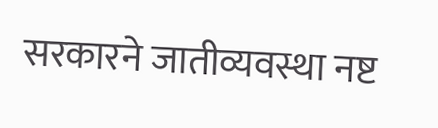सरकारने जातीव्यवस्था नष्ट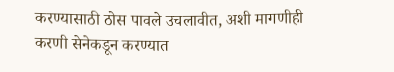करण्यासाठी ठोस पावले उचलावीत, अशी मागणीही करणी सेनेकडून करण्यात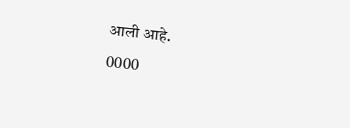आली आहे.
0000